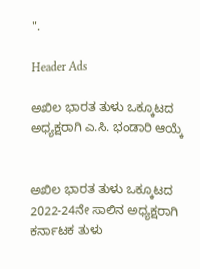".

Header Ads

ಅಖಿಲ ಭಾರತ ತುಳು ಒಕ್ಕೂಟದ ಅಧ್ಯಕ್ಷರಾಗಿ ಎ.ಸಿ. ಭಂಡಾರಿ ಆಯ್ಕೆ


ಅಖಿಲ ಭಾರತ ತುಳು ಒಕ್ಕೂಟದ 2022-24ನೇ ಸಾಲಿನ ಅಧ್ಯಕ್ಷರಾಗಿ ಕರ್ನಾಟಕ ತುಳು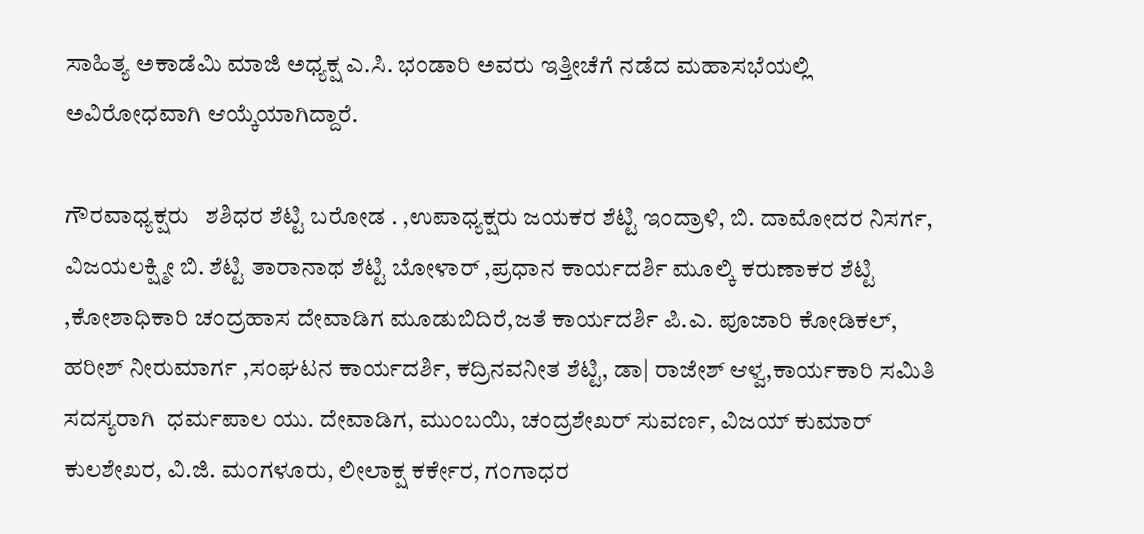ಸಾಹಿತ್ಯ ಅಕಾಡೆಮಿ ಮಾಜಿ ಅಧ್ಯಕ್ಷ ಎ.ಸಿ. ಭಂಡಾರಿ ಅವರು ಇತ್ತೀಚೆಗೆ ನಡೆದ ಮಹಾಸಭೆಯಲ್ಲಿ ಅವಿರೋಧವಾಗಿ ಆಯ್ಕೆಯಾಗಿದ್ದಾರೆ.

ಗೌರವಾಧ್ಯಕ್ಷರು   ಶಶಿಧರ ಶೆಟ್ಟಿ ಬರೋಡ . ,ಉಪಾಧ್ಯಕ್ಷರು ಜಯಕರ ಶೆಟ್ಟಿ ಇಂದ್ರಾಳಿ, ಬಿ. ದಾಮೋದರ ನಿಸರ್ಗ, ವಿಜಯಲಕ್ಷ್ಮೀ ಬಿ. ಶೆಟ್ಟಿ ತಾರಾನಾಥ ಶೆಟ್ಟಿ ಬೋಳಾರ್ ,ಪ್ರಧಾನ ಕಾರ್ಯದರ್ಶಿ ಮೂಲ್ಕಿ ಕರುಣಾಕರ ಶೆಟ್ಟಿ ,ಕೋಶಾಧಿಕಾರಿ ಚಂದ್ರಹಾಸ ದೇವಾಡಿಗ ಮೂಡುಬಿದಿರೆ,ಜತೆ ಕಾರ್ಯದರ್ಶಿ ಪಿ.ಎ. ಪೂಜಾರಿ ಕೋಡಿಕಲ್, ಹರೀಶ್ ನೀರುಮಾರ್ಗ ,ಸಂಘಟನ ಕಾರ್ಯದರ್ಶಿ, ಕದ್ರಿನವನೀತ ಶೆಟ್ಟಿ, ಡಾ| ರಾಜೇಶ್ ಆಳ್ವ,ಕಾರ್ಯಕಾರಿ ಸಮಿತಿ ಸದಸ್ಯರಾಗಿ  ಧರ್ಮಪಾಲ ಯು. ದೇವಾಡಿಗ, ಮುಂಬಯಿ, ಚಂದ್ರಶೇಖರ್ ಸುವರ್ಣ, ವಿಜಯ್‌ ಕುಮಾರ್ ಕುಲಶೇಖರ, ವಿ.ಜಿ. ಮಂಗಳೂರು, ಲೀಲಾಕ್ಷ ಕರ್ಕೇರ, ಗಂಗಾಧರ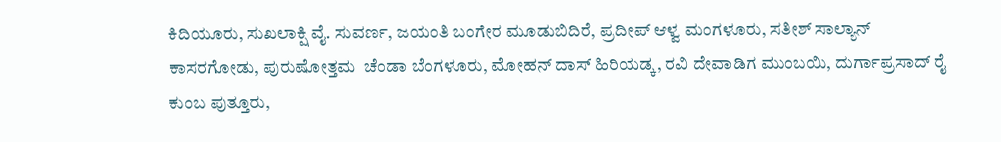ಕಿದಿಯೂರು, ಸುಖಲಾಕ್ಷಿ ವೈ. ಸುವರ್ಣ, ಜಯಂತಿ ಬಂಗೇರ ಮೂಡುಬಿದಿರೆ, ಪ್ರದೀಪ್ ಆಳ್ವ ಮಂಗಳೂರು, ಸತೀಶ್ ಸಾಲ್ಯಾನ್ ಕಾಸರಗೋಡು, ಪುರುಷೋತ್ತಮ  ಚೆಂಡಾ ಬೆಂಗಳೂರು, ಮೋಹನ್ ದಾಸ್ ಹಿರಿಯಡ್ಕ, ರವಿ ದೇವಾಡಿಗ ಮುಂಬಯಿ, ದುರ್ಗಾಪ್ರಸಾದ್ ರೈ ಕುಂಬ ಪುತ್ತೂರು,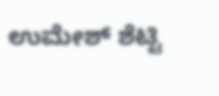ಉಮೇಶ್ ಶೆಟ್ಟಿ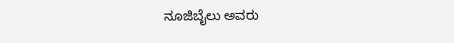ನೂಜಿಬೈಲು ಅವರು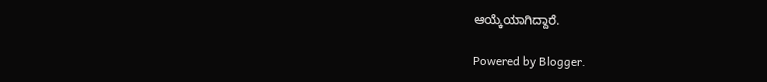ಆಯ್ಕೆಯಾಗಿದ್ದಾರೆ.

Powered by Blogger.